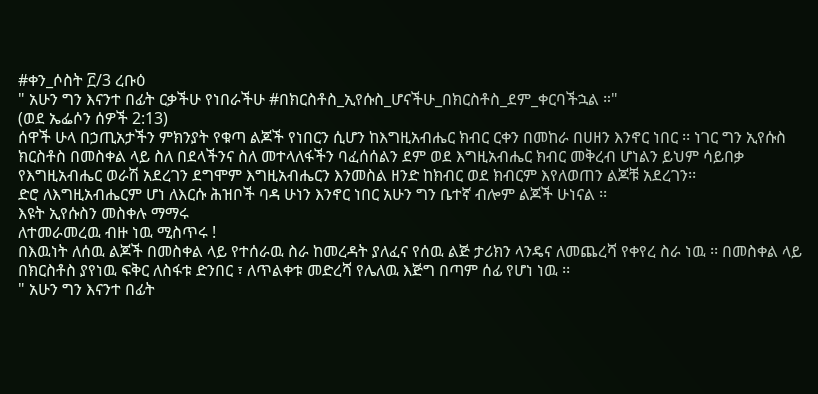#ቀን_ሶስት ፫/3 ረቡዕ
" አሁን ግን እናንተ በፊት ርቃችሁ የነበራችሁ #በክርስቶስ_ኢየሱስ_ሆናችሁ_በክርስቶስ_ደም_ቀርባችኋል ።"
(ወደ ኤፌሶን ሰዎች 2:13)
ሰዋች ሁላ በኃጢአታችን ምክንያት የቁጣ ልጆች የነበርን ሲሆን ከእግዚአብሔር ክብር ርቀን በመከራ በሀዘን እንኖር ነበር ፡፡ ነገር ግን ኢየሱስ ክርስቶስ በመስቀል ላይ ስለ በደላችንና ስለ መተላለፋችን ባፈሰሰልን ደም ወደ እግዚአብሔር ክብር መቅረብ ሆነልን ይህም ሳይበቃ የእግዚአብሔር ወራሽ አደረገን ደግሞም እግዚአብሔርን እንመስል ዘንድ ከክብር ወደ ክብርም እየለወጠን ልጆቹ አደረገን፡፡
ድሮ ለእግዚአብሔርም ሆነ ለእርሱ ሕዝቦች ባዳ ሁነን እንኖር ነበር አሁን ግን ቤተኛ ብሎም ልጆች ሁነናል ፡፡
እዩት ኢየሱስን መስቀሉ ማማሩ
ለተመራመረዉ ብዙ ነዉ ሚስጥሩ !
በእዉነት ለሰዉ ልጆች በመስቀል ላይ የተሰራዉ ስራ ከመረዳት ያለፈና የሰዉ ልጅ ታሪክን ላንዴና ለመጨረሻ የቀየረ ስራ ነዉ ፡፡ በመስቀል ላይ በክርስቶስ ያየነዉ ፍቅር ለስፋቱ ድንበር ፣ ለጥልቀቱ መድረሻ የሌለዉ እጅግ በጣም ሰፊ የሆነ ነዉ ፡፡
" አሁን ግን እናንተ በፊት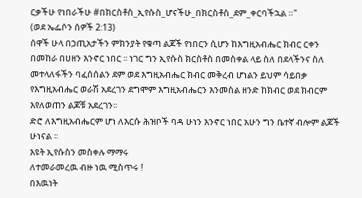ርቃችሁ የነበራችሁ #በክርስቶስ_ኢየሱስ_ሆናችሁ_በክርስቶስ_ደም_ቀርባችኋል ።"
(ወደ ኤፌሶን ሰዎች 2:13)
ሰዋች ሁላ በኃጢአታችን ምክንያት የቁጣ ልጆች የነበርን ሲሆን ከእግዚአብሔር ክብር ርቀን በመከራ በሀዘን እንኖር ነበር ፡፡ ነገር ግን ኢየሱስ ክርስቶስ በመስቀል ላይ ስለ በደላችንና ስለ መተላለፋችን ባፈሰሰልን ደም ወደ እግዚአብሔር ክብር መቅረብ ሆነልን ይህም ሳይበቃ የእግዚአብሔር ወራሽ አደረገን ደግሞም እግዚአብሔርን እንመስል ዘንድ ከክብር ወደ ክብርም እየለወጠን ልጆቹ አደረገን፡፡
ድሮ ለእግዚአብሔርም ሆነ ለእርሱ ሕዝቦች ባዳ ሁነን እንኖር ነበር አሁን ግን ቤተኛ ብሎም ልጆች ሁነናል ፡፡
እዩት ኢየሱስን መስቀሉ ማማሩ
ለተመራመረዉ ብዙ ነዉ ሚስጥሩ !
በእዉነት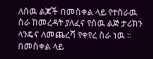ለሰዉ ልጆች በመስቀል ላይ የተሰራዉ ስራ ከመረዳት ያለፈና የሰዉ ልጅ ታሪክን ላንዴና ለመጨረሻ የቀየረ ስራ ነዉ ፡፡ በመስቀል ላይ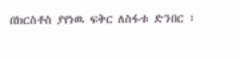በክርስቶስ ያየነዉ ፍቅር ለስፋቱ ድንበር ፣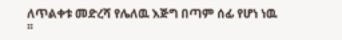ለጥልቀቱ መድረሻ የሌለዉ እጅግ በጣም ሰፊ የሆነ ነዉ ፡፡